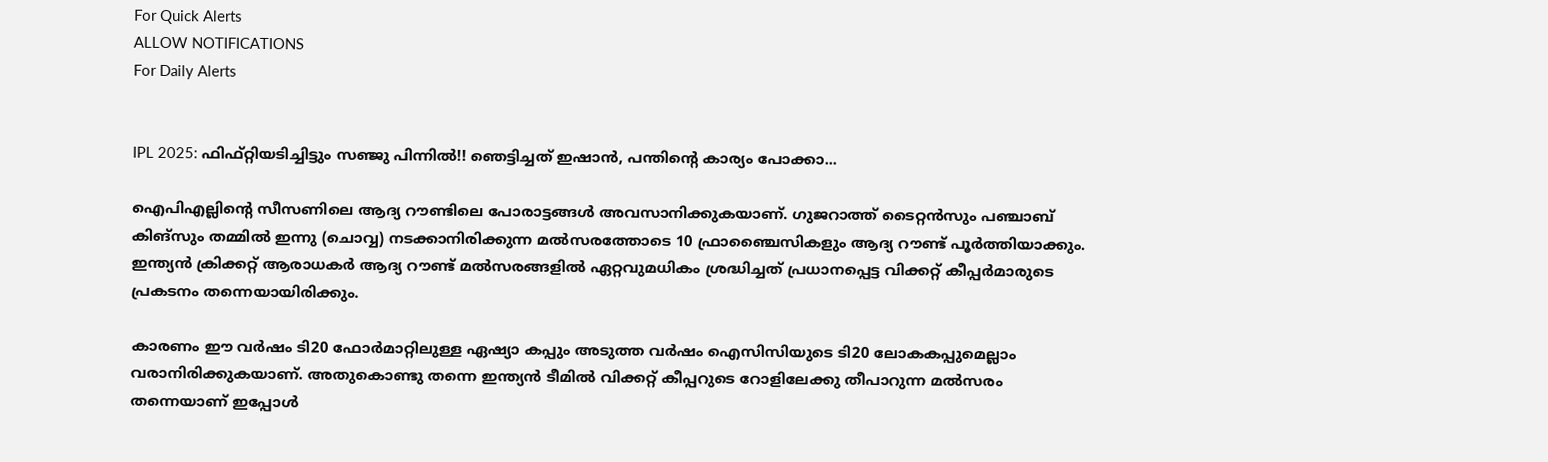For Quick Alerts
ALLOW NOTIFICATIONS
For Daily Alerts


IPL 2025: ഫിഫ്റ്റിയടിച്ചിട്ടും സഞ്ജു പിന്നില്‍!! ഞെട്ടിച്ചത് ഇഷാന്‍, പന്തിന്റെ കാര്യം പോക്കാ...

ഐപിഎല്ലിന്റെ സീസണിലെ ആദ്യ റൗണ്ടിലെ പോരാട്ടങ്ങള്‍ അവസാനിക്കുകയാണ്. ഗുജറാത്ത് ടൈറ്റന്‍സും പഞ്ചാബ് കിങ്‌സും തമ്മില്‍ ഇന്നു (ചൊവ്വ) നടക്കാനിരിക്കുന്ന മല്‍സരത്തോടെ 10 ഫ്രാഞ്ചൈസികളും ആദ്യ റൗണ്ട് പൂര്‍ത്തിയാക്കും. ഇന്ത്യന്‍ ക്രിക്കറ്റ് ആരാധകര്‍ ആദ്യ റൗണ്ട് മല്‍സരങ്ങളില്‍ ഏറ്റവുമധികം ശ്രദ്ധിച്ചത് പ്രധാനപ്പെട്ട വിക്കറ്റ് കീപ്പര്‍മാരുടെ പ്രകടനം തന്നെയായിരിക്കും.

കാരണം ഈ വര്‍ഷം ടി20 ഫോര്‍മാറ്റിലുള്ള ഏഷ്യാ കപ്പും അടുത്ത വര്‍ഷം ഐസിസിയുടെ ടി20 ലോകകപ്പുമെല്ലാം വരാനിരിക്കുകയാണ്. അതുകൊണ്ടു തന്നെ ഇന്ത്യന്‍ ടീമില്‍ വിക്കറ്റ് കീപ്പറുടെ റോളിലേക്കു തീപാറുന്ന മല്‍സരം തന്നെയാണ് ഇപ്പോള്‍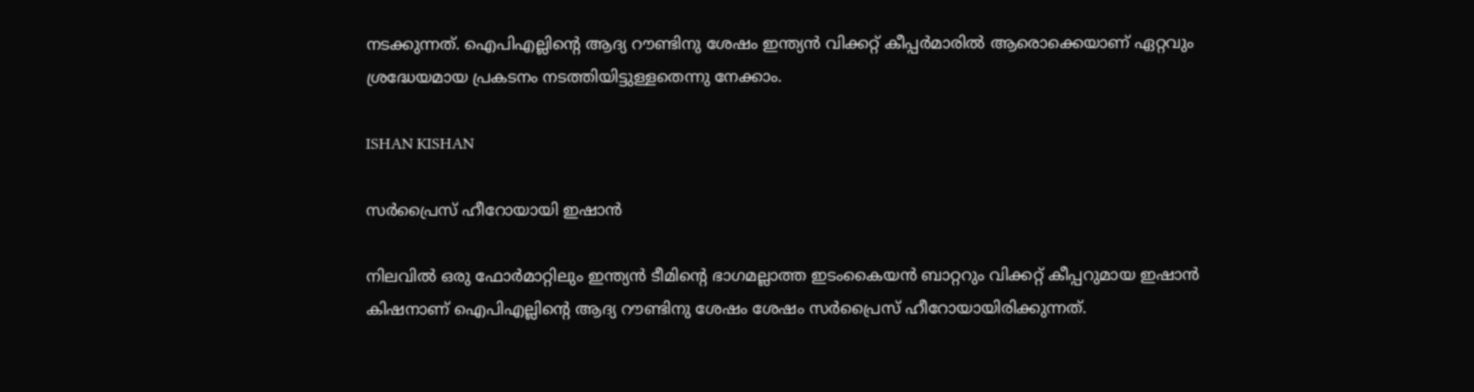നടക്കുന്നത്. ഐപിഎല്ലിന്റെ ആദ്യ റൗണ്ടിനു ശേഷം ഇന്ത്യന്‍ വിക്കറ്റ് കീപ്പര്‍മാരില്‍ ആരൊക്കെയാണ് ഏറ്റവും ശ്രദ്ധേയമായ പ്രകടനം നടത്തിയിട്ടുള്ളതെന്നു നേക്കാം.

ISHAN KISHAN

സര്‍പ്രൈസ് ഹീറോയായി ഇഷാന്‍

നിലവില്‍ ഒരു ഫോര്‍മാറ്റിലും ഇന്ത്യന്‍ ടീമിന്റെ ഭാഗമല്ലാത്ത ഇടംകൈയന്‍ ബാറ്ററും വിക്കറ്റ് കീപ്പറുമായ ഇഷാന്‍ കിഷനാണ് ഐപിഎല്ലിന്റെ ആദ്യ റൗണ്ടിനു ശേഷം ശേഷം സര്‍പ്രൈസ് ഹീറോയായിരിക്കുന്നത്.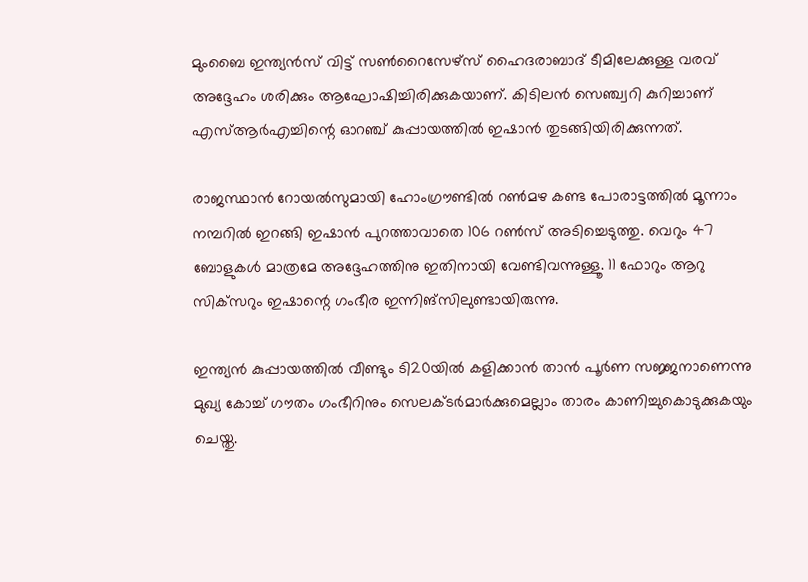മുംബൈ ഇന്ത്യന്‍സ് വിട്ട് സണ്‍റൈസേഴ്‌സ് ഹൈദരാബാദ് ടീമിലേക്കുള്ള വരവ് അദ്ദേഹം ശരിക്കും ആഘോഷിച്ചിരിക്കുകയാണ്. കിടിലന്‍ സെഞ്ച്വറി കുറിച്ചാണ് എസ്ആര്‍എച്ചിന്റെ ഓറഞ്ച് കുപ്പായത്തില്‍ ഇഷാന്‍ തുടങ്ങിയിരിക്കുന്നത്.

രാജസ്ഥാന്‍ റോയല്‍സുമായി ഹോംഗ്രൗണ്ടില്‍ റണ്‍മഴ കണ്ട പോരാട്ടത്തില്‍ മൂന്നാം നമ്പറില്‍ ഇറങ്ങി ഇഷാന്‍ പുറത്താവാതെ 106 റണ്‍സ് അടിച്ചെടുത്തു. വെറും 47 ബോളുകള്‍ മാത്രമേ അദ്ദേഹത്തിനു ഇതിനായി വേണ്ടിവന്നുള്ളൂ. 11 ഫോറും ആറു സിക്‌സറും ഇഷാന്റെ ഗംഭീര ഇന്നിങ്‌സിലുണ്ടായിരുന്നു.

ഇന്ത്യന്‍ കുപ്പായത്തില്‍ വീണ്ടും ടി20യില്‍ കളിക്കാന്‍ താന്‍ പൂര്‍ണ സജ്ജനാണെന്നു മുഖ്യ കോച്ച് ഗൗതം ഗംഭീറിനും സെലക്ടര്‍മാര്‍ക്കുമെല്ലാം താരം കാണിച്ചുകൊടുക്കുകയും ചെയ്തു.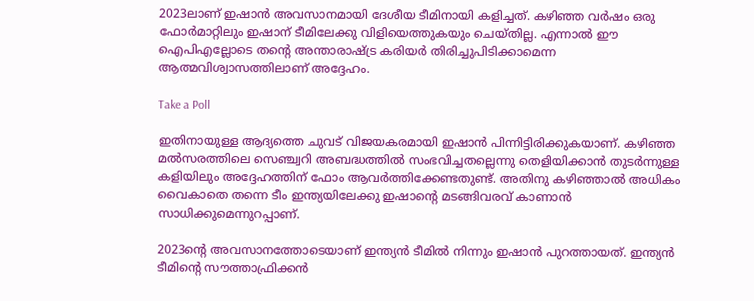2023ലാണ് ഇഷാന്‍ അവസാനമായി ദേശീയ ടീമിനായി കളിച്ചത്. കഴിഞ്ഞ വര്‍ഷം ഒരു ഫോര്‍മാറ്റിലും ഇഷാന് ടീമിലേക്കു വിളിയെത്തുകയും ചെയ്തില്ല. എന്നാല്‍ ഈ ഐപിഎല്ലോടെ തന്റെ അന്താരാഷ്ട്ര കരിയര്‍ തിരിച്ചുപിടിക്കാമെന്ന ആത്മവിശ്വാസത്തിലാണ് അദ്ദേഹം.

Take a Poll

ഇതിനായുള്ള ആദ്യത്തെ ചുവട് വിജയകരമായി ഇഷാന്‍ പിന്നിട്ടിരിക്കുകയാണ്. കഴിഞ്ഞ മല്‍സരത്തിലെ സെഞ്ച്വറി അബദ്ധത്തില്‍ സംഭവിച്ചതല്ലെന്നു തെളിയിക്കാന്‍ തുടര്‍ന്നുള്ള കളിയിലും അദ്ദേഹത്തിന് ഫോം ആവര്‍ത്തിക്കേണ്ടതുണ്ട്. അതിനു കഴിഞ്ഞാല്‍ അധികം വൈകാതെ തന്നെ ടീം ഇന്ത്യയിലേക്കു ഇഷാന്റെ മടങ്ങിവരവ് കാണാന്‍ സാധിക്കുമെന്നുറപ്പാണ്.

2023ന്റെ അവസാനത്തോടെയാണ് ഇന്ത്യന്‍ ടീമില്‍ നിന്നും ഇഷാന്‍ പുറത്തായത്. ഇന്ത്യന്‍ ടീമിന്റെ സൗത്താഫ്രിക്കന്‍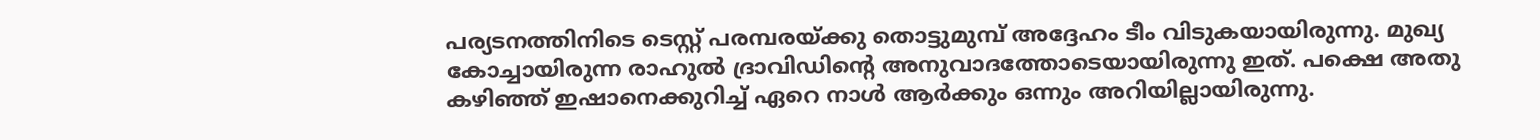പര്യടനത്തിനിടെ ടെസ്റ്റ് പരമ്പരയ്ക്കു തൊട്ടുമുമ്പ് അദ്ദേഹം ടീം വിടുകയായിരുന്നു. മുഖ്യ കോച്ചായിരുന്ന രാഹുല്‍ ദ്രാവിഡിന്റെ അനുവാദത്തോടെയായിരുന്നു ഇത്. പക്ഷെ അതു കഴിഞ്ഞ് ഇഷാനെക്കുറിച്ച് ഏറെ നാള്‍ ആര്‍ക്കും ഒന്നും അറിയില്ലായിരുന്നു.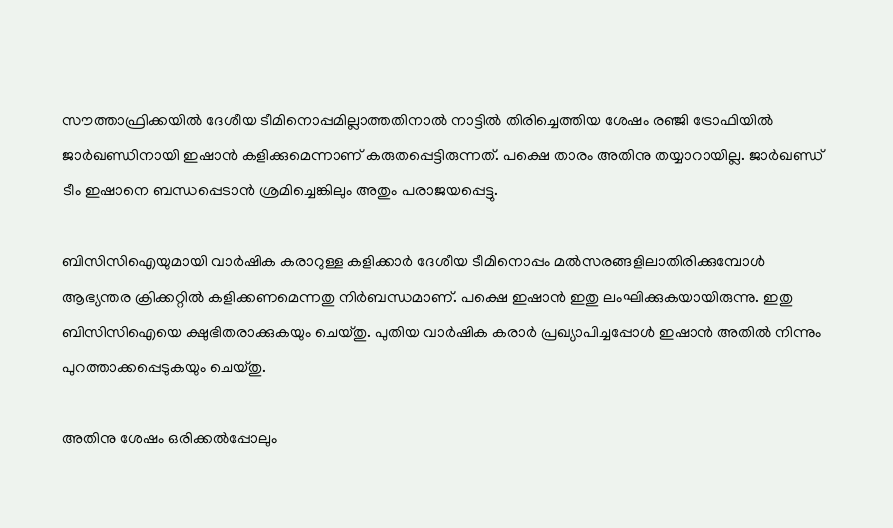സൗത്താഫ്രിക്കയില്‍ ദേശീയ ടീമിനൊപ്പമില്ലാത്തതിനാല്‍ നാട്ടില്‍ തിരിച്ചെത്തിയ ശേഷം രഞ്ജി ട്രോഫിയില്‍ ജാര്‍ഖണ്ഡിനായി ഇഷാന്‍ കളിക്കുമെന്നാണ് കരുതപ്പെട്ടിരുന്നത്. പക്ഷെ താരം അതിനു തയ്യാറായില്ല. ജാര്‍ഖണ്ഡ് ടീം ഇഷാനെ ബന്ധപ്പെടാന്‍ ശ്രമിച്ചെങ്കിലും അതും പരാജയപ്പെട്ടു.

ബിസിസിഐയുമായി വാര്‍ഷിക കരാറുള്ള കളിക്കാര്‍ ദേശീയ ടീമിനൊപ്പം മല്‍സരങ്ങളിലാതിരിക്കുമ്പോള്‍ ആഭ്യന്തര ക്രിക്കറ്റില്‍ കളിക്കണമെന്നതു നിര്‍ബന്ധമാണ്. പക്ഷെ ഇഷാന്‍ ഇതു ലംഘിക്കുകയായിരുന്നു. ഇതു ബിസിസിഐയെ ക്ഷുഭിതരാക്കുകയും ചെയ്തു. പുതിയ വാര്‍ഷിക കരാര്‍ പ്രഖ്യാപിച്ചപ്പോള്‍ ഇഷാന്‍ അതില്‍ നിന്നും പുറത്താക്കപ്പെടുകയും ചെയ്തു.

അതിനു ശേഷം ഒരിക്കല്‍പ്പോലും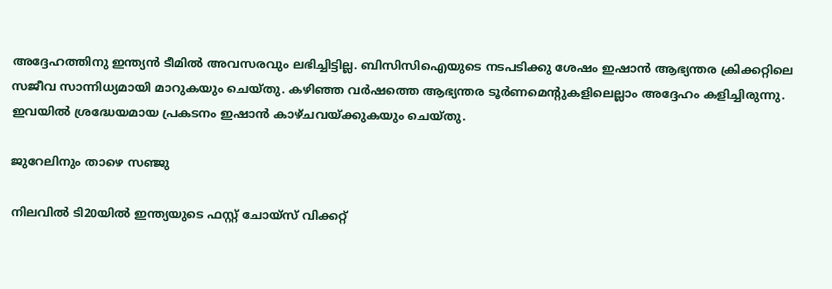അദ്ദേഹത്തിനു ഇന്ത്യന്‍ ടീമില്‍ അവസരവും ലഭിച്ചിട്ടില്ല. ബിസിസിഐയുടെ നടപടിക്കു ശേഷം ഇഷാന്‍ ആഭ്യന്തര ക്രിക്കറ്റിലെ സജീവ സാന്നിധ്യമായി മാറുകയും ചെയ്തു. കഴിഞ്ഞ വര്‍ഷത്തെ ആഭ്യന്തര ടൂര്‍ണമെന്റുകളിലെല്ലാം അദ്ദേഹം കളിച്ചിരുന്നു. ഇവയില്‍ ശ്രദ്ധേയമായ പ്രകടനം ഇഷാന്‍ കാഴ്ചവയ്ക്കുകയും ചെയ്തു.

ജുറേലിനും താഴെ സഞ്ജു

നിലവില്‍ ടി20യില്‍ ഇന്ത്യയുടെ ഫസ്റ്റ് ചോയ്‌സ് വിക്കറ്റ്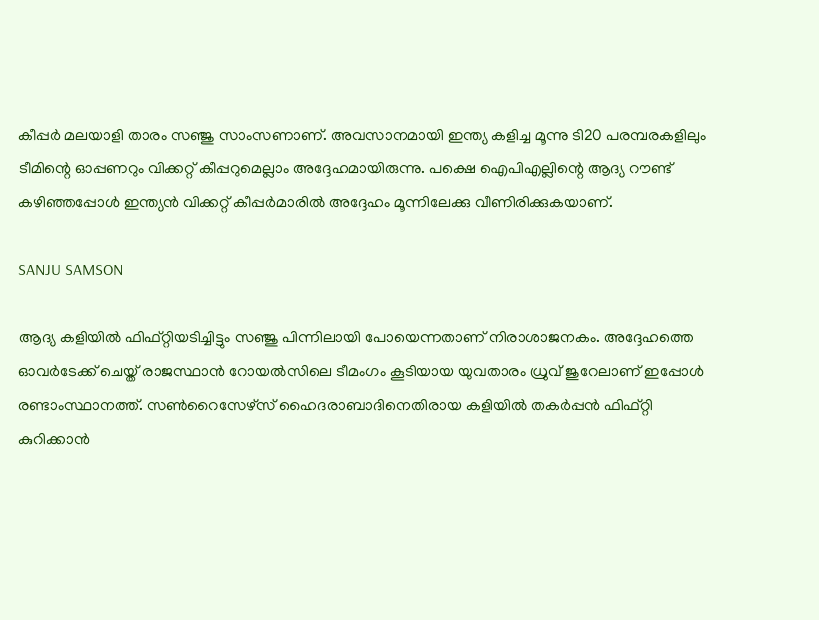കീപ്പര്‍ മലയാളി താരം സഞ്ജു സാംസണാണ്. അവസാനമായി ഇന്ത്യ കളിച്ച മൂന്നു ടി20 പരമ്പരകളിലും ടീമിന്റെ ഓപ്പണറും വിക്കറ്റ് കീപ്പറുമെല്ലാം അദ്ദേഹമായിരുന്നു. പക്ഷെ ഐപിഎല്ലിന്റെ ആദ്യ റൗണ്ട് കഴിഞ്ഞപ്പോള്‍ ഇന്ത്യന്‍ വിക്കറ്റ് കീപ്പര്‍മാരില്‍ അദ്ദേഹം മൂന്നിലേക്കു വീണിരിക്കുകയാണ്.

SANJU SAMSON

ആദ്യ കളിയില്‍ ഫിഫ്റ്റിയടിച്ചിട്ടും സഞ്ജു പിന്നിലായി പോയെന്നതാണ് നിരാശാജനകം. അദ്ദേഹത്തെ ഓവര്‍ടേക്ക് ചെയ്ത് രാജസ്ഥാന്‍ റോയല്‍സിലെ ടീമംഗം കൂടിയായ യുവതാരം ധ്രുവ് ജുറേലാണ് ഇപ്പോള്‍ രണ്ടാംസ്ഥാനത്ത്. സണ്‍റൈസേഴ്‌സ് ഹൈദരാബാദിനെതിരായ കളിയില്‍ തകര്‍പ്പന്‍ ഫിഫ്റ്റി കുറിക്കാന്‍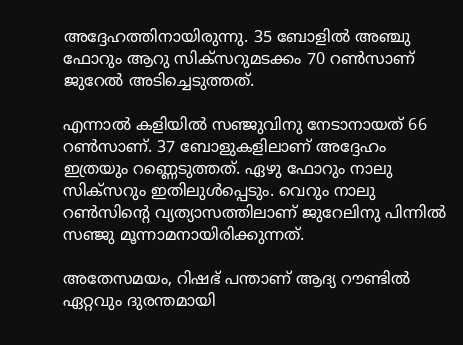അദ്ദേഹത്തിനായിരുന്നു. 35 ബോളില്‍ അഞ്ചു ഫോറും ആറു സിക്‌സറുമടക്കം 70 റണ്‍സാണ് ജുറേല്‍ അടിച്ചെടുത്തത്.

എന്നാല്‍ കളിയില്‍ സഞ്ജുവിനു നേടാനായത് 66 റണ്‍സാണ്. 37 ബോളുകളിലാണ് അദ്ദേഹം ഇത്രയും റണ്ണെടുത്തത്. ഏഴു ഫോറും നാലു സിക്‌സറും ഇതിലുള്‍പ്പെടും. വെറും നാലു റണ്‍സിന്റെ വ്യത്യാസത്തിലാണ് ജുറേലിനു പിന്നില്‍ സഞ്ജു മൂന്നാമനായിരിക്കുന്നത്.

അതേസമയം, റിഷഭ് പന്താണ് ആദ്യ റൗണ്ടില്‍ ഏറ്റവും ദുരന്തമായി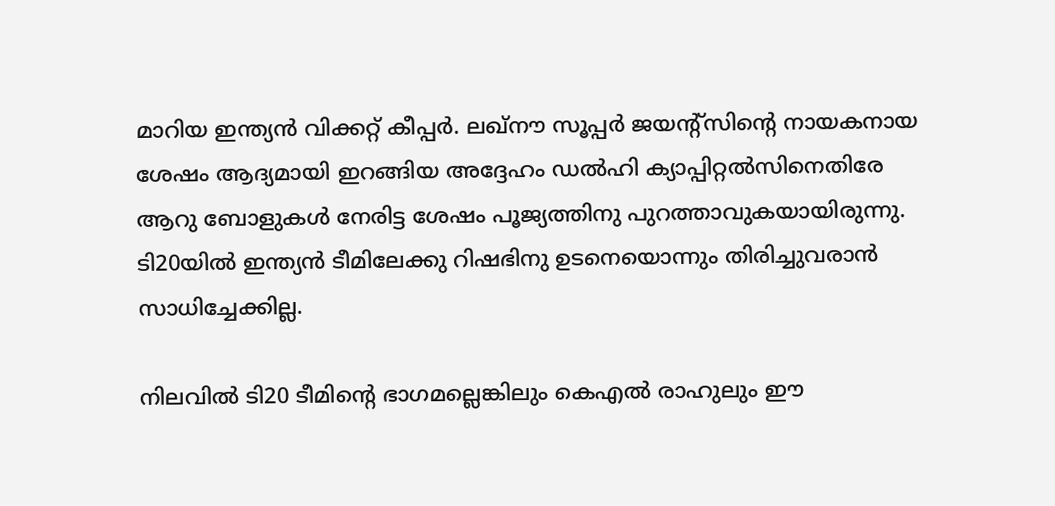മാറിയ ഇന്ത്യന്‍ വിക്കറ്റ് കീപ്പര്‍. ലഖ്‌നൗ സൂപ്പര്‍ ജയന്റ്‌സിന്റെ നായകനായ ശേഷം ആദ്യമായി ഇറങ്ങിയ അദ്ദേഹം ഡല്‍ഹി ക്യാപ്പിറ്റല്‍സിനെതിരേ ആറു ബോളുകള്‍ നേരിട്ട ശേഷം പൂജ്യത്തിനു പുറത്താവുകയായിരുന്നു. ടി20യില്‍ ഇന്ത്യന്‍ ടീമിലേക്കു റിഷഭിനു ഉടനെയൊന്നും തിരിച്ചുവരാന്‍ സാധിച്ചേക്കില്ല.

നിലവില്‍ ടി20 ടീമിന്റെ ഭാഗമല്ലെങ്കിലും കെഎല്‍ രാഹുലും ഈ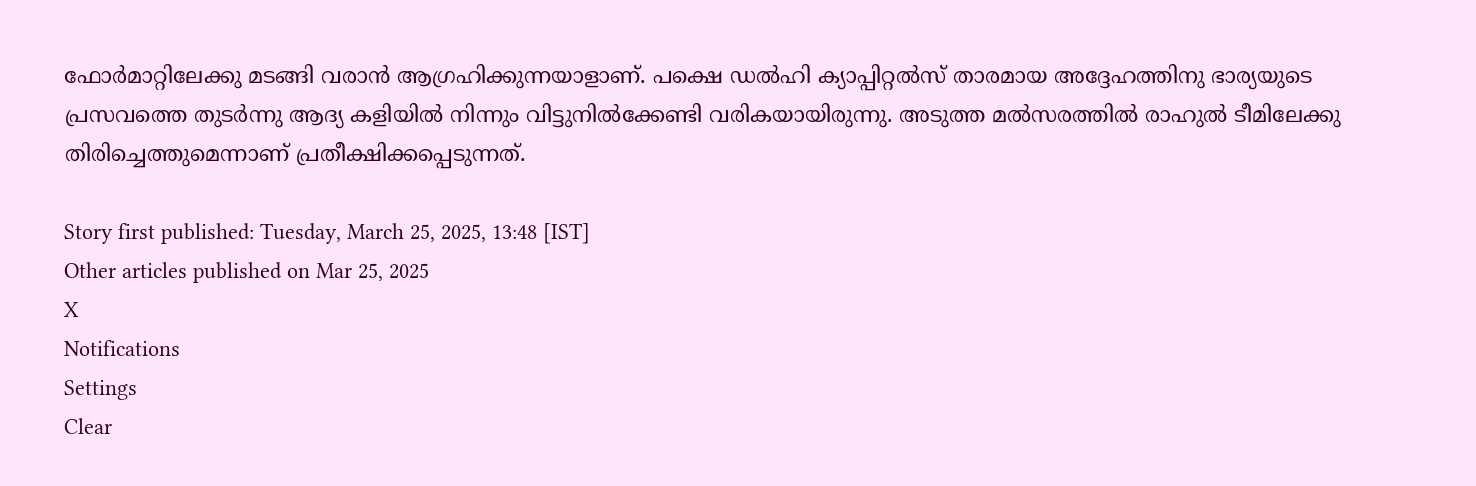ഫോര്‍മാറ്റിലേക്കു മടങ്ങി വരാന്‍ ആഗ്രഹിക്കുന്നയാളാണ്. പക്ഷെ ഡല്‍ഹി ക്യാപ്പിറ്റല്‍സ് താരമായ അദ്ദേഹത്തിനു ഭാര്യയുടെ പ്രസവത്തെ തുടര്‍ന്നു ആദ്യ കളിയില്‍ നിന്നും വിട്ടുനില്‍ക്കേണ്ടി വരികയായിരുന്നു. അടുത്ത മല്‍സരത്തില്‍ രാഹുല്‍ ടീമിലേക്കു തിരിച്ചെത്തുമെന്നാണ് പ്രതീക്ഷിക്കപ്പെടുന്നത്.

Story first published: Tuesday, March 25, 2025, 13:48 [IST]
Other articles published on Mar 25, 2025
X
Notifications
Settings
Clear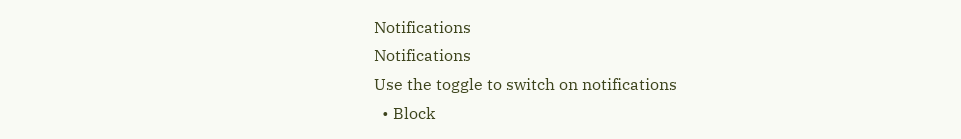Notifications
Notifications
Use the toggle to switch on notifications
  • Block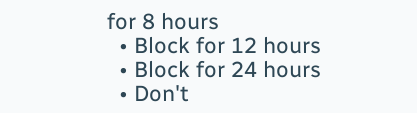for 8 hours
  • Block for 12 hours
  • Block for 24 hours
  • Don't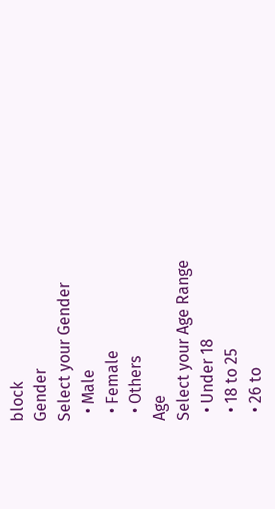block
Gender
Select your Gender
  • Male
  • Female
  • Others
Age
Select your Age Range
  • Under 18
  • 18 to 25
  • 26 to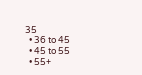35
  • 36 to 45
  • 45 to 55
  • 55+